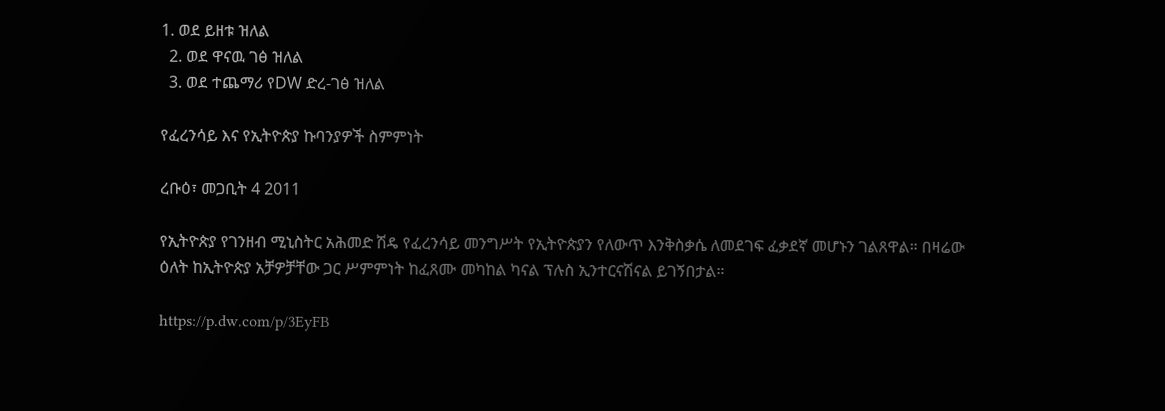1. ወደ ይዘቱ ዝለል
  2. ወደ ዋናዉ ገፅ ዝለል
  3. ወደ ተጨማሪ የDW ድረ-ገፅ ዝለል

የፈረንሳይ እና የኢትዮጵያ ኩባንያዎች ስምምነት

ረቡዕ፣ መጋቢት 4 2011

የኢትዮጵያ የገንዘብ ሚኒስትር አሕመድ ሽዴ የፈረንሳይ መንግሥት የኢትዮጵያን የለውጥ እንቅስቃሴ ለመደገፍ ፈቃደኛ መሆኑን ገልጸዋል። በዛሬው ዕለት ከኢትዮጵያ አቻዎቻቸው ጋር ሥምምነት ከፈጸሙ መካከል ካናል ፕሉስ ኢንተርናሽናል ይገኝበታል።

https://p.dw.com/p/3EyFB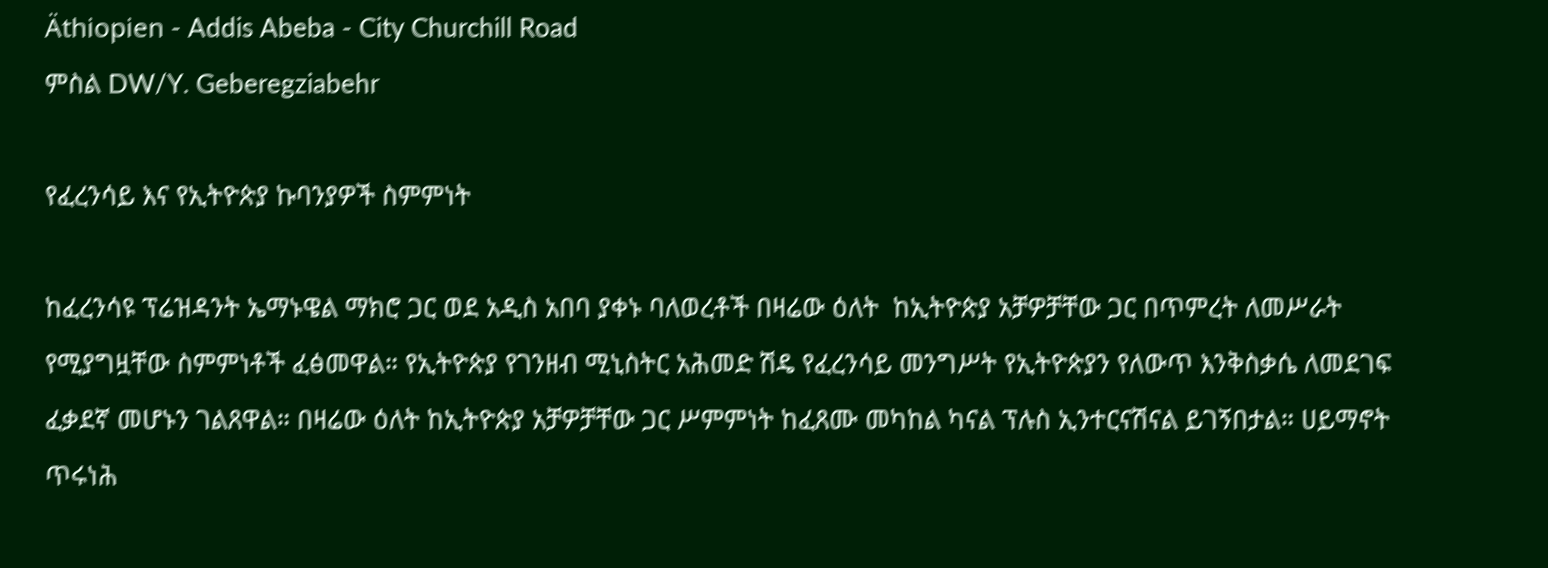Äthiopien - Addis Abeba - City Churchill Road
ምስል DW/Y. Geberegziabehr

የፈረንሳይ እና የኢትዮጵያ ኩባንያዎች ስምምነት

ከፈረንሳዩ ፕሬዝዳንት ኤማኑዌል ማክሮ ጋር ወደ አዲስ አበባ ያቀኑ ባለወረቶች በዛሬው ዕለት  ከኢትዮጵያ አቻዎቻቸው ጋር በጥምረት ለመሥራት የሚያግዟቸው ስምምነቶች ፈፅመዋል። የኢትዮጵያ የገንዘብ ሚኒስትር አሕመድ ሽዴ የፈረንሳይ መንግሥት የኢትዮጵያን የለውጥ እንቅስቃሴ ለመደገፍ ፈቃደኛ መሆኑን ገልጸዋል። በዛሬው ዕለት ከኢትዮጵያ አቻዎቻቸው ጋር ሥምምነት ከፈጸሙ መካከል ካናል ፕሉስ ኢንተርናሽናል ይገኝበታል። ሀይማኖት ጥሩነሕ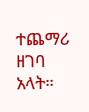ተጨማሪ ዘገባ አላት።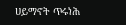ሀይማኖት ጥሩነሕ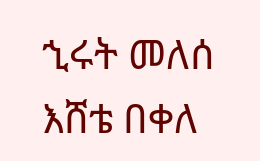ኂሩት መለሰ
እሸቴ በቀለ